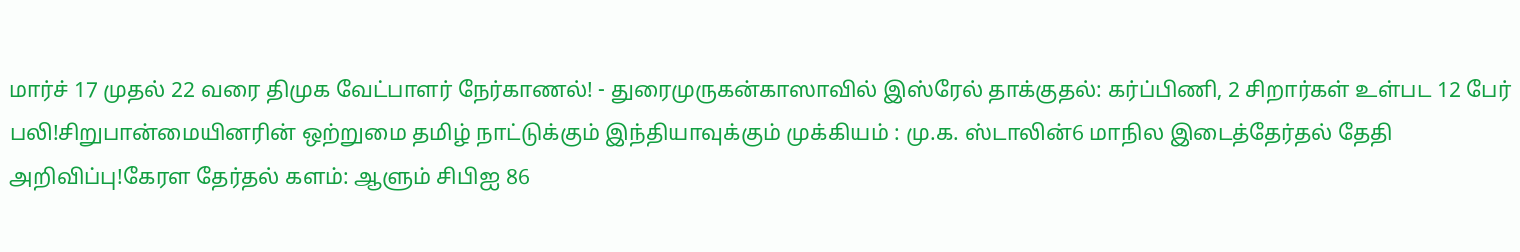மார்ச் 17 முதல் 22 வரை திமுக வேட்பாளர் நேர்காணல்! - துரைமுருகன்காஸாவில் இஸ்ரேல் தாக்குதல்: கர்ப்பிணி, 2 சிறார்கள் உள்பட 12 பேர் பலி!சிறுபான்மையினரின் ஒற்றுமை தமிழ் நாட்டுக்கும் இந்தியாவுக்கும் முக்கியம் : மு.க. ஸ்டாலின்6 மாநில இடைத்தேர்தல் தேதி அறிவிப்பு!கேரள தேர்தல் களம்: ஆளும் சிபிஐ 86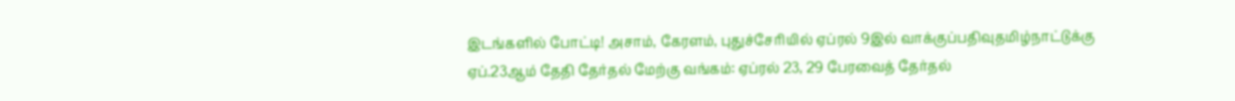இடங்களில் போட்டி! அசாம், கேரளம், புதுச்சேரியில் ஏப்ரல் 9இல் வாக்குப்பதிவுதமிழ்நாட்டுக்கு ஏப்.23ஆம் தேதி தேர்தல் மேற்கு வங்கம்: ஏப்ரல் 23, 29 பேரவைத் தேர்தல்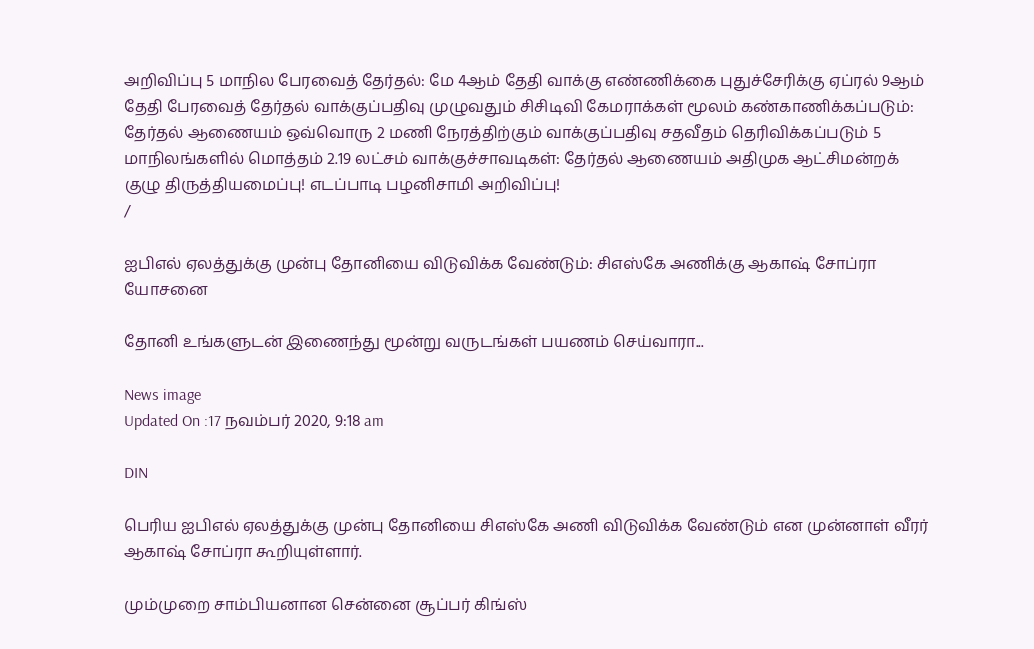அறிவிப்பு 5 மாநில பேரவைத் தேர்தல்: மே 4ஆம் தேதி வாக்கு எண்ணிக்கை புதுச்சேரிக்கு ஏப்ரல் 9ஆம் தேதி பேரவைத் தேர்தல் வாக்குப்பதிவு முழுவதும் சிசிடிவி கேமராக்கள் மூலம் கண்காணிக்கப்படும்: தேர்தல் ஆணையம் ஒவ்வொரு 2 மணி நேரத்திற்கும் வாக்குப்பதிவு சதவீதம் தெரிவிக்கப்படும் 5 மாநிலங்களில் மொத்தம் 2.19 லட்சம் வாக்குச்சாவடிகள்: தேர்தல் ஆணையம் அதிமுக ஆட்சிமன்றக் குழு திருத்தியமைப்பு! எடப்பாடி பழனிசாமி அறிவிப்பு!
/

ஐபிஎல் ஏலத்துக்கு முன்பு தோனியை விடுவிக்க வேண்டும்: சிஎஸ்கே அணிக்கு ஆகாஷ் சோப்ரா யோசனை

தோனி உங்களுடன் இணைந்து மூன்று வருடங்கள் பயணம் செய்வாரா...

News image
Updated On :17 நவம்பர் 2020, 9:18 am

DIN

பெரிய ஐபிஎல் ஏலத்துக்கு முன்பு தோனியை சிஎஸ்கே அணி விடுவிக்க வேண்டும் என முன்னாள் வீரர் ஆகாஷ் சோப்ரா கூறியுள்ளார்.

மும்முறை சாம்பியனான சென்னை சூப்பர் கிங்ஸ்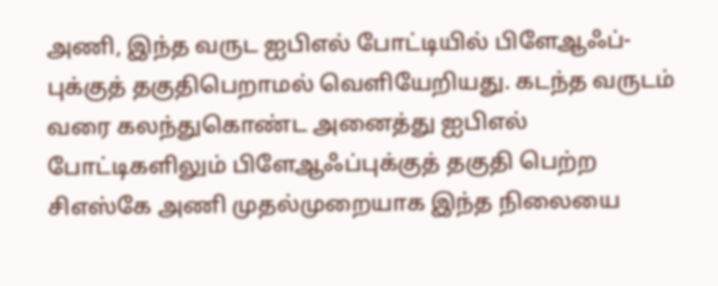அணி, இந்த வருட ஐபிஎல் போட்டியில் பிளேஆஃப்-புக்குத் தகுதிபெறாமல் வெளியேறியது. கடந்த வருடம் வரை கலந்துகொண்ட அனைத்து ஐபிஎல் போட்டிகளிலும் பிளேஆஃப்புக்குத் தகுதி பெற்ற சிஎஸ்கே அணி முதல்முறையாக இந்த நிலையை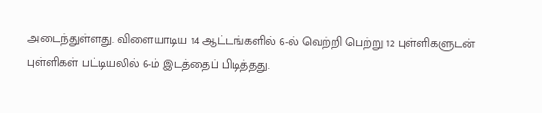அடைந்துள்ளது. விளையாடிய 14 ஆட்டங்களில் 6-ல் வெற்றி பெற்று 12 புள்ளிகளுடன் புள்ளிகள் பட்டியலில் 6-ம் இடத்தைப் பிடித்தது.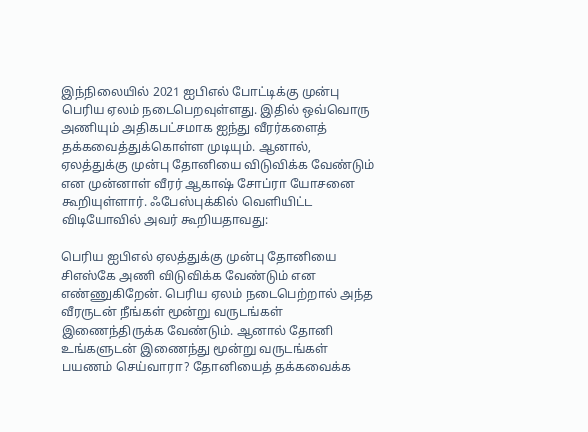இந்நிலையில் 2021 ஐபிஎல் போட்டிக்கு முன்பு பெரிய ஏலம் நடைபெறவுள்ளது. இதில் ஒவ்வொரு அணியும் அதிகபட்சமாக ஐந்து வீரர்களைத் தக்கவைத்துக்கொள்ள முடியும். ஆனால், ஏலத்துக்கு முன்பு தோனியை விடுவிக்க வேண்டும் என முன்னாள் வீரர் ஆகாஷ் சோப்ரா யோசனை கூறியுள்ளார். ஃபேஸ்புக்கில் வெளியிட்ட விடியோவில் அவர் கூறியதாவது:

பெரிய ஐபிஎல் ஏலத்துக்கு முன்பு தோனியை சிஎஸ்கே அணி விடுவிக்க வேண்டும் என எண்ணுகிறேன். பெரிய ஏலம் நடைபெற்றால் அந்த வீரருடன் நீங்கள் மூன்று வருடங்கள் இணைந்திருக்க வேண்டும். ஆனால் தோனி உங்களுடன் இணைந்து மூன்று வருடங்கள் பயணம் செய்வாரா? தோனியைத் தக்கவைக்க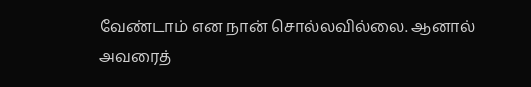வேண்டாம் என நான் சொல்லவில்லை. ஆனால் அவரைத்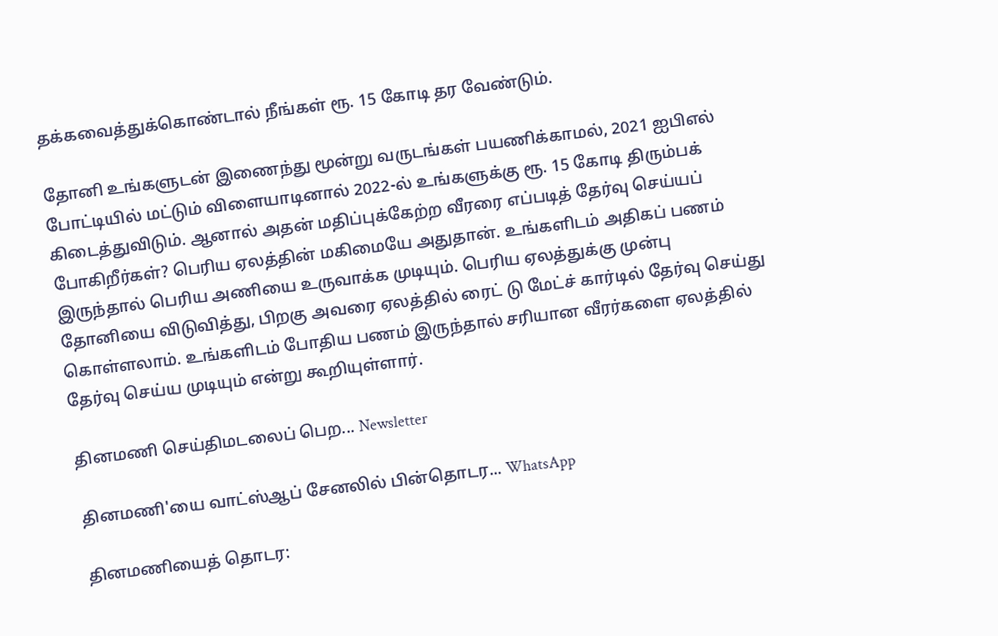தக்கவைத்துக்கொண்டால் நீங்கள் ரூ. 15 கோடி தர வேண்டும்.

தோனி உங்களுடன் இணைந்து மூன்று வருடங்கள் பயணிக்காமல், 2021 ஐபிஎல் போட்டியில் மட்டும் விளையாடினால் 2022-ல் உங்களுக்கு ரூ. 15 கோடி திரும்பக் கிடைத்துவிடும். ஆனால் அதன் மதிப்புக்கேற்ற வீரரை எப்படித் தேர்வு செய்யப் போகிறீர்கள்? பெரிய ஏலத்தின் மகிமையே அதுதான். உங்களிடம் அதிகப் பணம் இருந்தால் பெரிய அணியை உருவாக்க முடியும். பெரிய ஏலத்துக்கு முன்பு தோனியை விடுவித்து, பிறகு அவரை ஏலத்தில் ரைட் டு மேட்ச் கார்டில் தேர்வு செய்து கொள்ளலாம். உங்களிடம் போதிய பணம் இருந்தால் சரியான வீரர்களை ஏலத்தில் தேர்வு செய்ய முடியும் என்று கூறியுள்ளார்.

தினமணி செய்திமடலைப் பெற... Newsletter

தினமணி'யை வாட்ஸ்ஆப் சேனலில் பின்தொடர... WhatsApp

தினமணியைத் தொடர: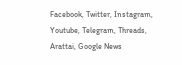Facebook, Twitter, Instagram, Youtube, Telegram, Threads, Arattai, Google News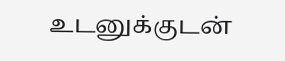உடனுக்குடன்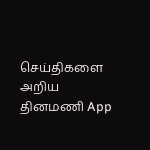செய்திகளை அறிய தினமணி App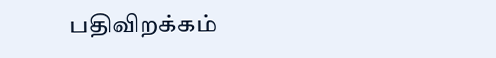பதிவிறக்கம்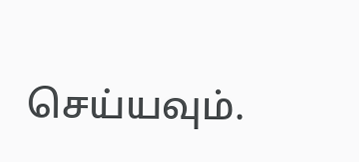செய்யவும்.